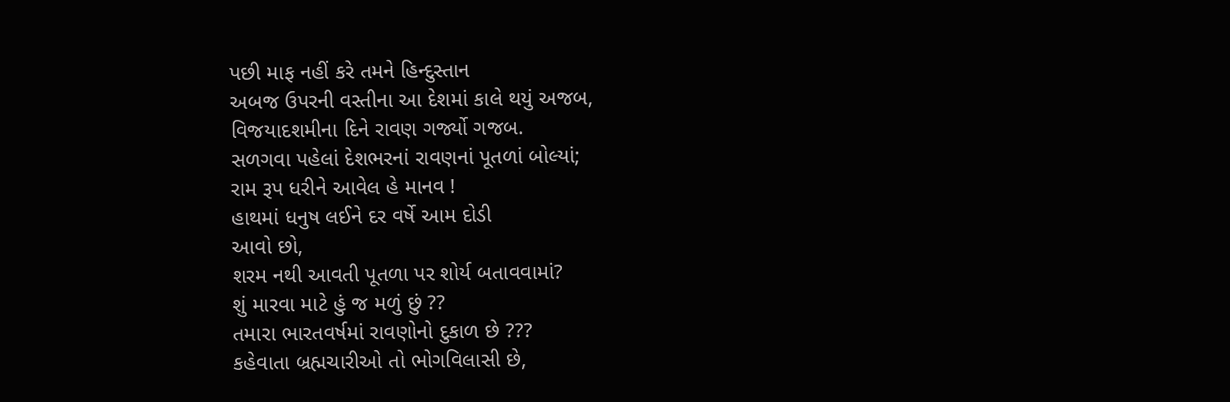પછી માફ નહીં કરે તમને હિન્દુસ્તાન
અબજ ઉપરની વસ્તીના આ દેશમાં કાલે થયું અજબ,
વિજયાદશમીના દિને રાવણ ગર્જ્યો ગજબ.
સળગવા પહેલાં દેશભરનાં રાવણનાં પૂતળાં બોલ્યાં;
રામ રૂપ ધરીને આવેલ હે માનવ !
હાથમાં ધનુષ લઈને દર વર્ષે આમ દોડી
આવો છો,
શરમ નથી આવતી પૂતળા પર શોર્ય બતાવવામાં?
શું મારવા માટે હું જ મળું છું ??
તમારા ભારતવર્ષમાં રાવણોનો દુકાળ છે ???
કહેવાતા બ્રહ્મચારીઓ તો ભોગવિલાસી છે,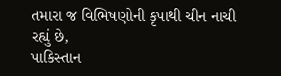તમારા જ વિભિષણોની કૃપાથી ચીન નાચી રહ્યું છે,
પાકિસ્તાન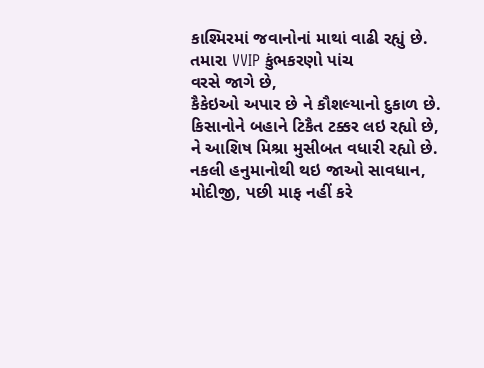કાશ્મિરમાં જવાનોનાં માથાં વાઢી રહ્યું છે.
તમારા VVIP કુંભકરણો પાંચ
વરસે જાગે છે,
કૈકેઇઓ અપાર છે ને કૌશલ્યાનો દુકાળ છે.
કિસાનોને બહાને ટિકૈત ટક્કર લઇ રહ્યો છે,
ને આશિષ મિશ્રા મુસીબત વધારી રહ્યો છે.
નકલી હનુમાનોથી થઇ જાઓ સાવધાન,
મોદીજી, પછી માફ નહીં કરે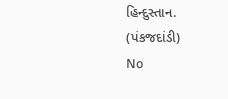હિન્દુસ્તાન.
(પંકજદાંડી)
No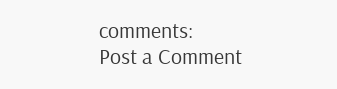comments:
Post a Comment